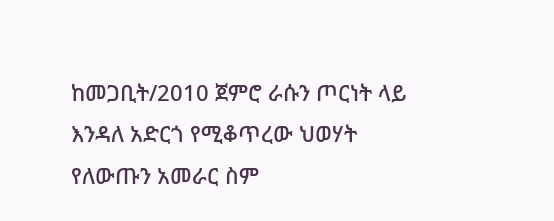ከመጋቢት/2010 ጀምሮ ራሱን ጦርነት ላይ እንዳለ አድርጎ የሚቆጥረው ህወሃት የለውጡን አመራር ስም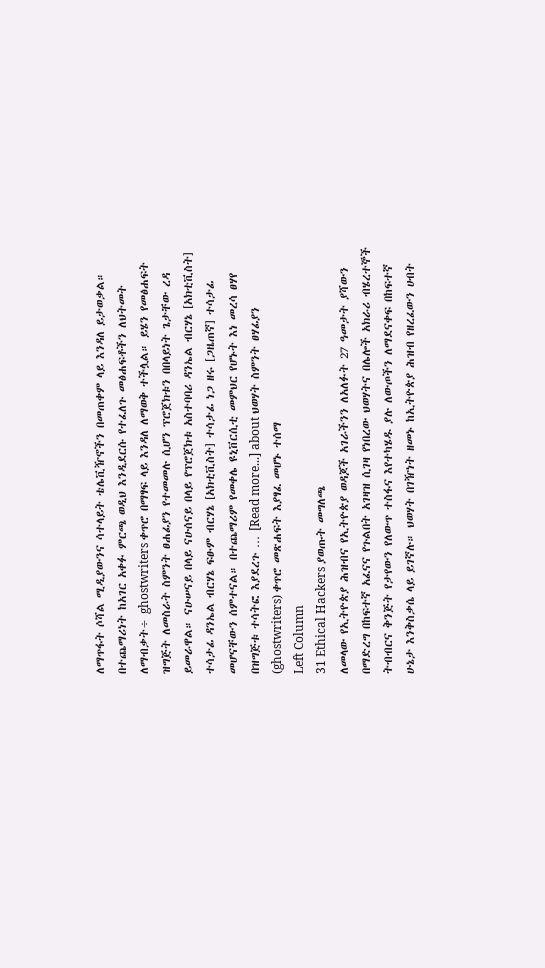ለማጥፋት ሶሻል ሚዲያውንና ሳተላይት ቴሌቪዥኖችን በመጠቀም ላይ እንዳለ ይታወቃል። በተጨማሪነት ከአገር አቀፉ ምርጫ ወዲህ እንዲደርሱ የተፈለጉ መፅሐፍቶችን ለህትመት ለማብቃት÷ ghostwriters ቀጥሮ በማፃፍ ላይ እንዳለ ለማወቅ ተችሏል። ይሄን የመፅሐፍት ዝግጅት ለመስራት ስምንት ፀሐፊያን የተመመሉ ሲሆን ፕሮጀክቱን በበላይነት ጌታቸው ረዳ ይመራዋል። ናሁሠናይ በላይ ናሁሰናይ በላይ የፕሮጀክቱ አስተባባሪ ዳንኤል ብርሃኔ [አክቲቪስት] ተሳታፊ ዳንኤል ብርሃኔ ፍፁም ብርሃኔ [አክቲቪስት] ተሳታፊ ነጋ ዘሩ [ጋዜጠኛ] ተሳታፊ መሆናቸውን ሰምተናል። በተጨማሪም የመቀሌ ዩኒቨርሲቲ መምህር የሆኑት እነ መረሳ ፀሃየ በዝግጅቱ ተሳትፎ እያደረጉ … [Read more...] about ህወሃት ስምንት ፀሃፊያን (ghostwriters) ቀጥሮ መጽሐፍት እያፃፈ መሆኑ ተሰማ
Left Column
31 Ethical Hackers ያወጡት መግለጫ
ለመላው የኢትዮጵያ ሕዝብና የኢትዮጵያ ወዳጆች አገራችንን ለአለፉት 27 ዓመታት ያሻውን በማድረግ በከፍተኛ አፈናና የጉልበት አገዛዝ ሲገዛ የነበረው ህወሃትና በሌሎች አክራሪ ብሄረተኞች ትብብርና ቅንጅት የታየውን የለውጥ ተስፋና እየተካሄዱ ያሉ ለውጦችን ለማደናቀፍ በከፍተኛ ሁኔታ እንቅስቃሴ ላይ ይገኛሉ። ህወሃት በገዥነት ዘመኑ ከኢትዮጵያ ሕዝብ የዘረፈውን ሀብት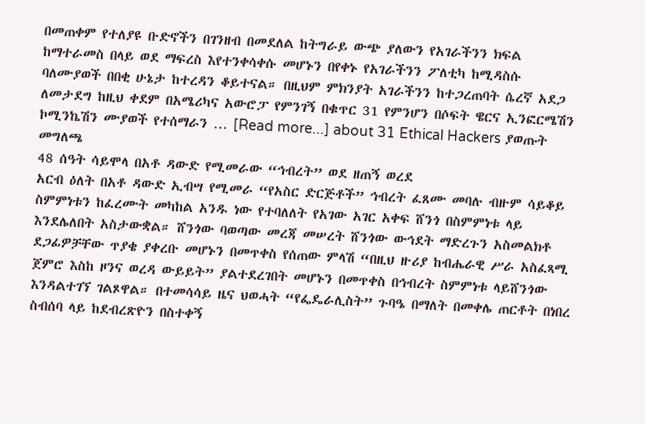በመጠቀም የተለያዩ ቡድኖችን በገንዘብ በመደለል ከትግራይ ውጭ ያለውን የአገራችንን ክፍል ከማተራመስ በላይ ወደ ማፍረስ እየተንቀሳቀሱ መሆኑን በየቀኑ የአገራችንን ፖለቲካ ከሚዳስሱ ባለሙያወች በበቂ ሁኔታ ከተረዳን ቆይተናል። በዚህም ምክንያት አገራችንን ከተጋረጠባት ሴረኛ አደጋ ለመታደግ ከዚህ ቀደም በአሜሪካና አውሮፓ የምንገኝ በቁጥር 31 የምንሆን በሶፍት ዌርና ኢንፎርሜሽን ኮሚንኬሽን ሙያወች የተሰማራን … [Read more...] about 31 Ethical Hackers ያወጡት መግለጫ
48 ሰዓት ሳይሞላ በአቶ ዳውድ የሚመራው “ኅብረት” ወደ ዘጠኝ ወረደ
አርብ ዕለት በአቶ ዳውድ ኢብሣ የሚመራ “የአስር ድርጅቶች” ኅብረት ፈጸሙ መባሉ ብዙም ሳይቆይ ስምምነቱን ከፈረሙት መካከል አንዱ ነው የተባለለት የአገው አገር አቀፍ ሸንጎ በስምምነቱ ላይ እንደሌለበት አስታውቋል። ሸንጎው ባወጣው መረጃ መሠረት ሸንጎው ውኅደት ማድረጉን አስመልክቶ ደጋፊዎቻቸው ጥያቄ ያቀረቡ መሆኑን በመጥቀስ የሰጠው ምላሽ “በዚህ ዙሪያ ከብሔራዊ ሥራ አስፈጻሚ ጀምሮ እስከ ዞንና ወረዳ ውይይት” ያልተደረገበት መሆኑን በመጥቀስ በኅብረት ስምምነቱ ላይሸንጎው እንዳልተገኘ ገልጾዋል። በተመሳሳይ ዜና ህወሓት “የፌዴራሊስት” ጉባዔ በማለት በመቀሌ ጠርቶት በነበረ ስብሰባ ላይ ከደብረጽዮን በስተቀኝ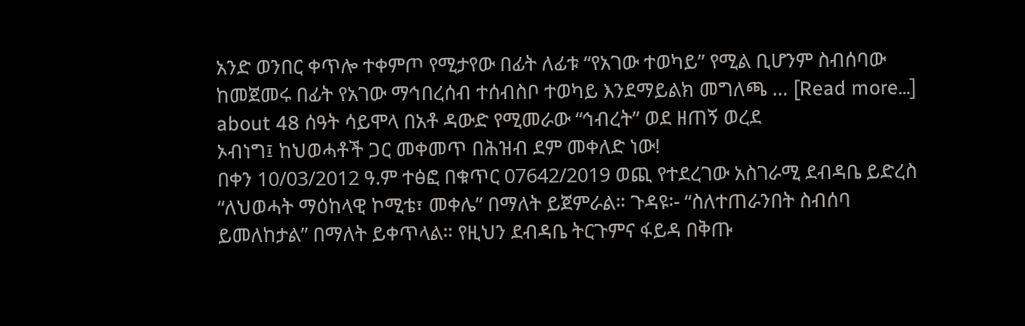አንድ ወንበር ቀጥሎ ተቀምጦ የሚታየው በፊት ለፊቱ “የአገው ተወካይ” የሚል ቢሆንም ስብሰባው ከመጀመሩ በፊት የአገው ማኅበረሰብ ተሰብስቦ ተወካይ እንደማይልክ መግለጫ … [Read more...] about 48 ሰዓት ሳይሞላ በአቶ ዳውድ የሚመራው “ኅብረት” ወደ ዘጠኝ ወረደ
ኦብነግ፤ ከህወሓቶች ጋር መቀመጥ በሕዝብ ደም መቀለድ ነው!
በቀን 10/03/2012 ዓ.ም ተፅፎ በቁጥር 07642/2019 ወጪ የተደረገው አስገራሚ ደብዳቤ ይድረስ “ለህወሓት ማዕከላዊ ኮሚቴ፣ መቀሌ” በማለት ይጀምራል። ጉዳዩ፡- “ስለተጠራንበት ስብሰባ ይመለከታል” በማለት ይቀጥላል። የዚህን ደብዳቤ ትርጉምና ፋይዳ በቅጡ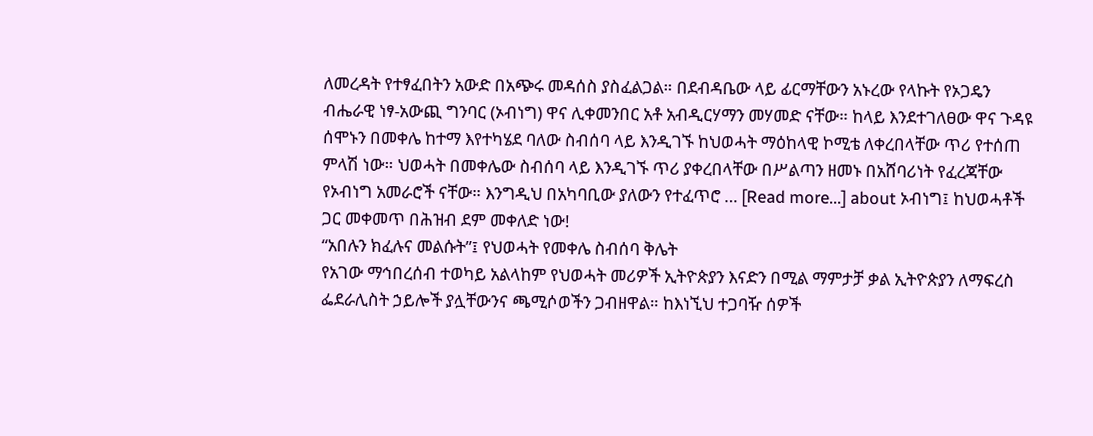ለመረዳት የተፃፈበትን አውድ በአጭሩ መዳሰስ ያስፈልጋል። በደብዳቤው ላይ ፊርማቸውን አኑረው የላኩት የኦጋዴን ብሔራዊ ነፃ-አውጪ ግንባር (ኦብነግ) ዋና ሊቀመንበር አቶ አብዲርሃማን መሃመድ ናቸው። ከላይ እንደተገለፀው ዋና ጉዳዩ ሰሞኑን በመቀሌ ከተማ እየተካሄደ ባለው ስብሰባ ላይ እንዲገኙ ከህወሓት ማዕከላዊ ኮሚቴ ለቀረበላቸው ጥሪ የተሰጠ ምላሽ ነው። ህወሓት በመቀሌው ስብሰባ ላይ እንዲገኙ ጥሪ ያቀረበላቸው በሥልጣን ዘመኑ በአሸባሪነት የፈረጃቸው የኦብነግ አመራሮች ናቸው። እንግዲህ በአካባቢው ያለውን የተፈጥሮ … [Read more...] about ኦብነግ፤ ከህወሓቶች ጋር መቀመጥ በሕዝብ ደም መቀለድ ነው!
“አበሉን ክፈሉና መልሱት”፤ የህወሓት የመቀሌ ስብሰባ ቅሌት
የአገው ማኅበረሰብ ተወካይ አልላከም የህወሓት መሪዎች ኢትዮጵያን እናድን በሚል ማምታቻ ቃል ኢትዮጵያን ለማፍረስ ፌደራሊስት ኃይሎች ያሏቸውንና ጫሚሶወችን ጋብዘዋል። ከእነኚህ ተጋባዥ ሰዎች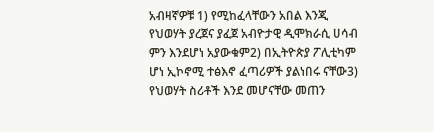አብዛኛዎቹ 1) የሚከፈላቸውን አበል እንጂ የህወሃት ያረጀና ያፈጀ አብዮታዊ ዲሞክራሲ ሀሳብ ምን እንደሆነ አያውቁም2) በኢትዮጵያ ፖሊቲካም ሆነ ኢኮኖሚ ተፅእኖ ፈጣሪዎች ያልነበሩ ናቸው3) የህወሃት ስሪቶች እንደ መሆናቸው መጠን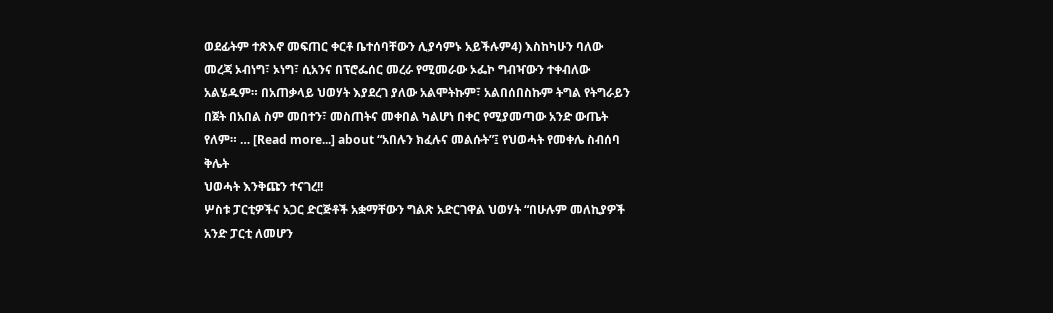ወደፊትም ተጽእኖ መፍጠር ቀርቶ ቤተሰባቸውን ሊያሳምኑ አይችሉም4) እስከካሁን ባለው መረጃ ኦብነግ፣ ኦነግ፣ ሲአንና በፕሮፌሰር መረራ የሚመራው ኦፌኮ ግብዣውን ተቀብለው አልሄዱም። በአጠቃላይ ህወሃት እያደረገ ያለው አልሞትኩም፣ አልበሰበስኩም ትግል የትግራይን በጀት በአበል ስም መበተን፣ መስጠትና መቀበል ካልሆነ በቀር የሚያመጣው አንድ ውጤት የለም። … [Read more...] about “አበሉን ክፈሉና መልሱት”፤ የህወሓት የመቀሌ ስብሰባ ቅሌት
ህወሓት እንቅጩን ተናገረ!!
ሦስቱ ፓርቲዎችና አጋር ድርጅቶች አቋማቸውን ግልጽ አድርገዋል ህወሃት “በሁሉም መለኪያዎች አንድ ፓርቲ ለመሆን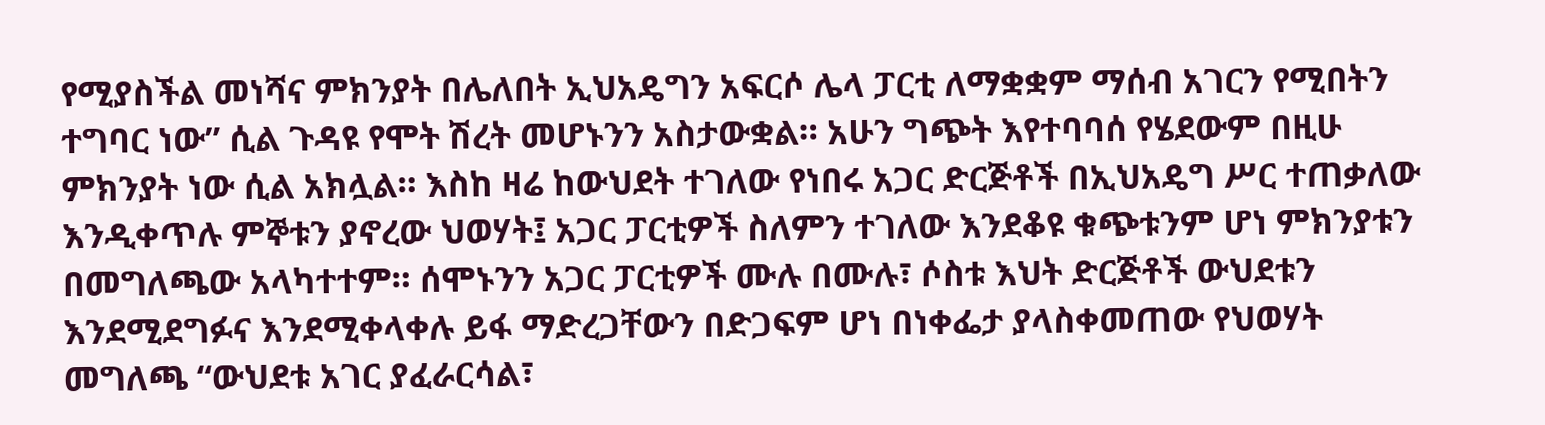የሚያስችል መነሻና ምክንያት በሌለበት ኢህአዴግን አፍርሶ ሌላ ፓርቲ ለማቋቋም ማሰብ አገርን የሚበትን ተግባር ነው” ሲል ጉዳዩ የሞት ሽረት መሆኑንን አስታውቋል። አሁን ግጭት እየተባባሰ የሄደውም በዚሁ ምክንያት ነው ሲል አክሏል። እስከ ዛሬ ከውህደት ተገለው የነበሩ አጋር ድርጅቶች በኢህአዴግ ሥር ተጠቃለው እንዲቀጥሉ ምኞቱን ያኖረው ህወሃት፤ አጋር ፓርቲዎች ስለምን ተገለው እንደቆዩ ቁጭቱንም ሆነ ምክንያቱን በመግለጫው አላካተተም። ሰሞኑንን አጋር ፓርቲዎች ሙሉ በሙሉ፣ ሶስቱ እህት ድርጅቶች ውህደቱን እንደሚደግፉና እንደሚቀላቀሉ ይፋ ማድረጋቸውን በድጋፍም ሆነ በነቀፌታ ያላስቀመጠው የህወሃት መግለጫ “ውህደቱ አገር ያፈራርሳል፣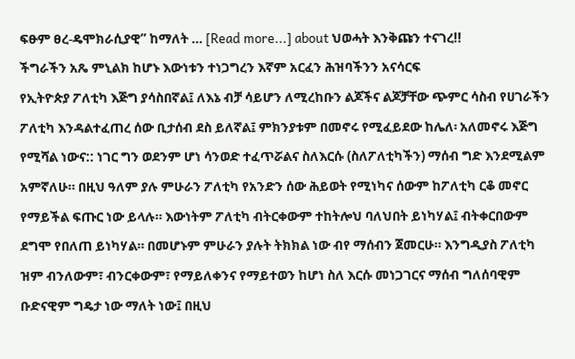ፍፁም ፀረ-ዴሞክራሲያዊ” ከማለት … [Read more...] about ህወሓት እንቅጩን ተናገረ!!
ችግራችን አጼ ምኒልክ ከሆኑ እውነቱን ተነጋግረን እኛም አርፈን ሕዝባችንን አናሳርፍ
የኢትዮጵያ ፖለቲካ እጅግ ያሳስበኛል፤ ለእኔ ብቻ ሳይሆን ለሚረከቡን ልጆችና ልጆቻቸው ጭምር ሳስብ የሀገራችን ፖለቲካ እንዳልተፈጠረ ሰው ቢታሰብ ደስ ይለኛል፤ ምክንያቱም በመኖሩ የሚፈይደው ከሌለ፡ አለመኖሩ እጅግ የሚሻል ነውና:: ነገር ግን ወደንም ሆነ ሳንወድ ተፈጥሯልና ስለእርሱ (ስለፖለቲካችን) ማሰብ ግድ እንደሚልም አምኛለሁ። በዚህ ዓለም ያሉ ምሁራን ፖለቲካ የአንድን ሰው ሕይወት የሚነካና ሰውም ከፖለቲካ ርቆ መኖር የማይችል ፍጡር ነው ይላሉ። እውነትም ፖለቲካ ብትርቀውም ተከትሎህ ባለህበት ይነካሃል፤ ብትቀርበውም ደግሞ የበለጠ ይነካሃል። በመሆኑም ምሁራን ያሉት ትክክል ነው ብየ ማሰብን ጀመርሁ። እንግዲያስ ፖለቲካ ዝም ብንለውም፣ ብንርቀውም፣ የማይለቀንና የማይተወን ከሆነ ስለ እርሱ መነጋገርና ማሰብ ግለሰባዊም ቡድናዊም ግዴታ ነው ማለት ነው፤ በዚህ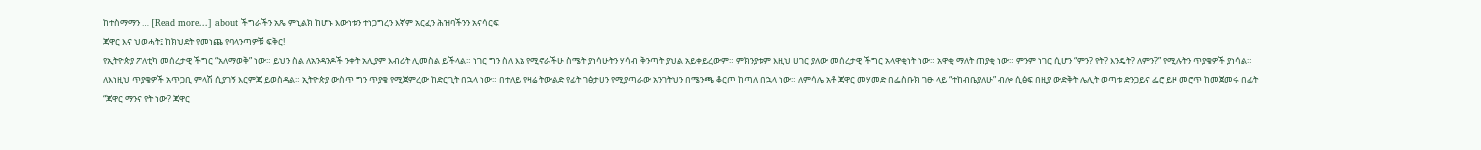ከተስማማን … [Read more...] about ችግራችን አጼ ምኒልክ ከሆኑ እውነቱን ተነጋግረን እኛም አርፈን ሕዝባችንን አናሳርፍ
ጃዋር እና ህወሓት፤ ከክህደት የመነጨ የባላንጣዎቹ ፍቅር!
የኢትዮጵያ ፖለቲካ መሰረታዊ ችግር “አለማወቅ” ነው። ይህን ስል ለአንዳንዶች ንቀት አሊያም እብሪት ሊመስል ይችላል። ነገር ግን ስለ እኔ የሚኖራችሁ ስሜት ያነሳሁትን ሃሳብ ቅንጣት ያህል አይቀይረውም። ምክንያቱም እዚህ ሀገር ያለው መሰረታዊ ችግር አላዋቂነት ነው። አዋቂ ማለት ጠያቂ ነው። ምንም ነገር ሲሆን “ምን? የት? እንዴት? ለምን?” የሚሉትን ጥያቄዎች ያነሳል። ለእነዚህ ጥያቄዎች አጥጋቢ ምላሽ ሲያገኝ እርምጃ ይወስዳል። ኢትዮጵያ ውስጥ ግን ጥያቄ የሚጀምረው ከድርጊት በኋላ ነው። በተለይ የዛሬ ትውልድ የፊት ገፅታሀን የሚያጣራው አንገትህን በሜንጫ ቆርጦ ከጣለ በኋላ ነው። ለምሳሌ አቶ ጃዋር መሃመድ በፌስቡክ ገፁ ላይ “ተከብቤያለሁ” ብሎ ሲፅፍ በዚያ ውድቅት ሌሊት ወጣቱ ድንጋይና ፌሮ ይዞ መሮጥ ከመጀመሩ በፊት “ጃዋር ማንና የት ነው? ጃዋር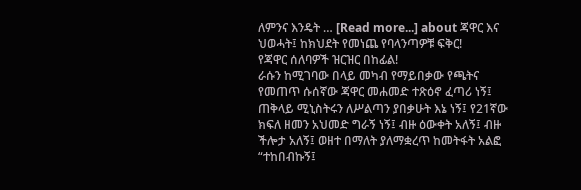ለምንና እንዴት … [Read more...] about ጃዋር እና ህወሓት፤ ከክህደት የመነጨ የባላንጣዎቹ ፍቅር!
የጃዋር ሰለባዎች ዝርዝር በከፊል!
ራሱን ከሚገባው በላይ መካብ የማይበቃው የጫትና የመጠጥ ሱሰኛው ጃዋር መሐመድ ተጽዕኖ ፈጣሪ ነኝ፤ ጠቅላይ ሚኒስትሩን ለሥልጣን ያበቃሁት እኔ ነኝ፤ የ21ኛው ክፍለ ዘመን አህመድ ግራኝ ነኝ፤ ብዙ ዕውቀት አለኝ፤ ብዙ ችሎታ አለኝ፤ ወዘተ በማለት ያለማቋረጥ ከመትፋት አልፎ “ተከበብኩኝ፤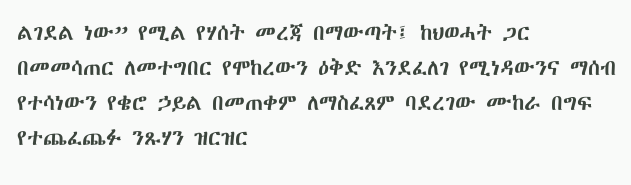ልገደል ነው” የሚል የሃሰት መረጃ በማውጣት፤ ከህወሓት ጋር በመመሳጠር ለመተግበር የሞከረውን ዕቅድ እንደፈለገ የሚነዳውንና ማሰብ የተሳነውን የቄሮ ኃይል በመጠቀም ለማስፈጸም ባደረገው ሙከራ በግፍ የተጨፈጨፉ ንጹሃን ዝርዝር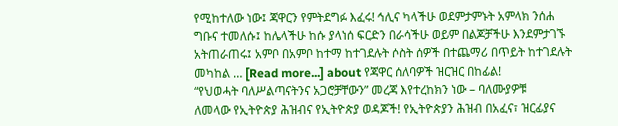የሚከተለው ነው፤ ጃዋርን የምትደግፉ እፈሩ! ኅሊና ካላችሁ ወደምታምኑት አምላክ ንሰሐ ግቡና ተመለሱ፤ ከሌላችሁ ከሱ ያላነሰ ፍርድን በራሳችሁ ወይም በልጆቻችሁ እንደምታገኙ አትጠራጠሩ፤ አምቦ በአምቦ ከተማ ከተገደሉት ሶስት ሰዎች በተጨማሪ በጥይት ከተገደሉት መካከል … [Read more...] about የጃዋር ሰለባዎች ዝርዝር በከፊል!
“የህወሓት ባለሥልጣናትንና አጋሮቻቸውን” መረጃ እየተረከክን ነው – ባለሙያዎቹ
ለመላው የኢትዮጵያ ሕዝብና የኢትዮጵያ ወዳጆች! የኢትዮጵያን ሕዝብ በአፈና፣ ዝርፊያና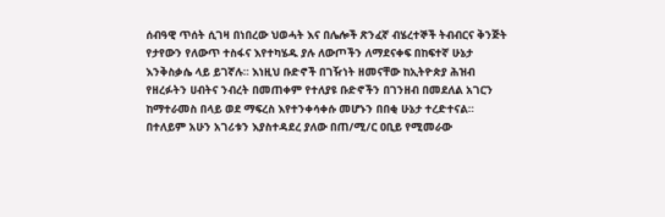ሰብዓዊ ጥሰት ሲገዛ በነበረው ህወሓት እና በሌሎች ጽንፈኛ ብሄረተኞች ትብብርና ቅንጅት የታየውን የለውጥ ተስፋና እየተካሄዱ ያሉ ለውጦችን ለማደናቀፍ በከፍተኛ ሁኔታ እንቅስቃሴ ላይ ይገኛሉ። እነዚህ ቡድኖች በገዥነት ዘመናቸው ከኢትዮጵያ ሕዝብ የዘረፉትን ሀብትና ንብረት በመጠቀም የተለያዩ ቡድኖችን በገንዘብ በመደለል አገርን ከማተራመስ በላይ ወደ ማፍረስ እየተንቀሳቀሱ መሆኑን በበቂ ሁኔታ ተረድተናል። በተለይም አሁን አገሪቱን እያስተዳደረ ያለው በጠ/ሚ/ር ዐቢይ የሚመራው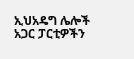ኢህአዴግ ሌሎች አጋር ፓርቲዎችን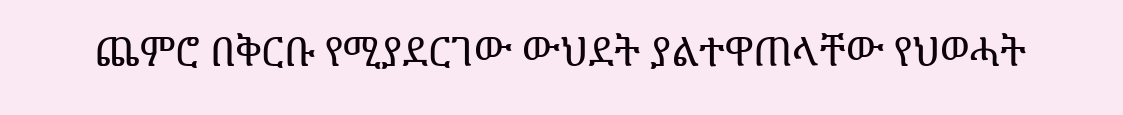ጨምሮ በቅርቡ የሚያደርገው ውህደት ያልተዋጠላቸው የህወሓት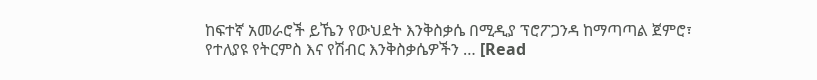ከፍተኛ አመራሮች ይኼን የውህደት እንቅስቃሴ በሚዲያ ፕሮፖጋንዳ ከማጣጣል ጀምሮ፣ የተለያዩ የትርምስ እና የሽብር እንቅስቃሴዎችን … [Read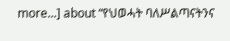more...] about “የህወሓት ባለሥልጣናትንና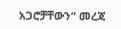አጋሮቻቸውን” መረጃ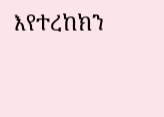እየተረከክን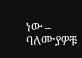ነው – ባለሙያዎቹ